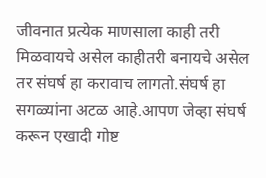जीवनात प्रत्येक माणसाला काही तरी मिळवायचे असेल काहीतरी बनायचे असेल तर संघर्ष हा करावाच लागतो.संघर्ष हा सगळ्यांना अटळ आहे.आपण जेव्हा संघर्ष करून एखादी गोष्ट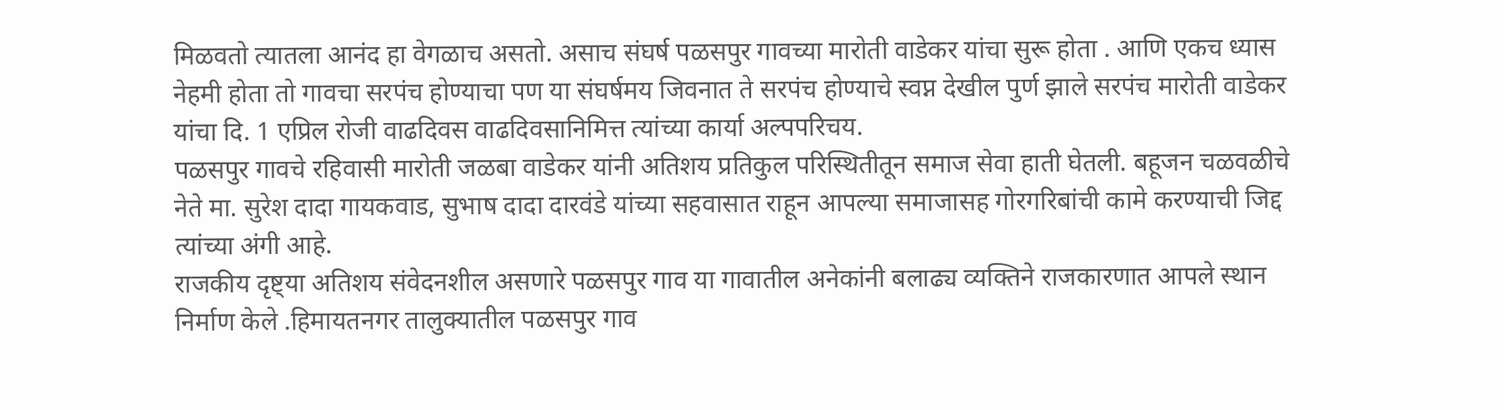मिळवतो त्यातला आनंद हा वेगळाच असतो. असाच संघर्ष पळसपुर गावच्या मारोती वाडेकर यांचा सुरू होता . आणि एकच ध्यास नेहमी होता तो गावचा सरपंच होण्याचा पण या संघर्षमय जिवनात ते सरपंच होण्याचे स्वप्न देखील पुर्ण झाले सरपंच मारोती वाडेकर यांचा दि. 1 एप्रिल रोजी वाढदिवस वाढदिवसानिमित्त त्यांच्या कार्या अल्पपरिचय.
पळसपुर गावचे रहिवासी मारोती जळबा वाडेकर यांनी अतिशय प्रतिकुल परिस्थितीतून समाज सेवा हाती घेतली. बहूजन चळवळीचे नेते मा. सुरेश दादा गायकवाड, सुभाष दादा दारवंडे यांच्या सहवासात राहून आपल्या समाजासह गोरगरिबांची कामे करण्याची जिद्द त्यांच्या अंगी आहे.
राजकीय दृष्ट्या अतिशय संवेदनशील असणारे पळसपुर गाव या गावातील अनेकांनी बलाढ्य व्यक्तिने राजकारणात आपले स्थान निर्माण केले .हिमायतनगर तालुक्यातील पळसपुर गाव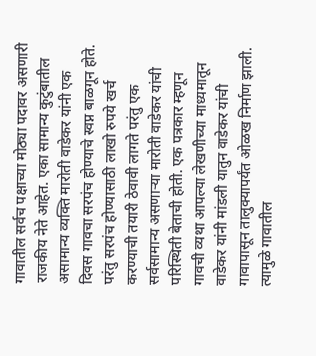गावातील सर्वच पक्षाच्या मोठ्या पदावर असणारी राजकीय नेते आहेत. एका सामान्य कुटुंबातील असामान्य व्यक्ति मारोती वाडेकर यांनी एक दिवस गावचा सरपंच होण्याचे स्वप्न बाळगून होते. परंतु सरपंच होण्यासाठी लाखो रुपये खर्च करण्याची तयारी ठेवावी लागते परंतु एक सर्वसामान्य असणाऱ्या मारोती वाडेकर यांची परिस्थिती बेताची होती. एक पत्रकार म्हणून गावची व्यथा आपल्या लेखणीच्या माध्यमातून वाडेकर यांनी मांडली यातुन वाडेकर यांची गावापासून तालुक्यापर्यंत ओळख निर्माण झाली. त्यामुळे गावातील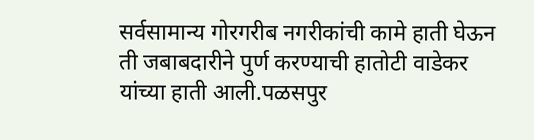सर्वसामान्य गोरगरीब नगरीकांची कामे हाती घेऊन ती जबाबदारीने पुर्ण करण्याची हातोटी वाडेकर यांच्या हाती आली.पळसपुर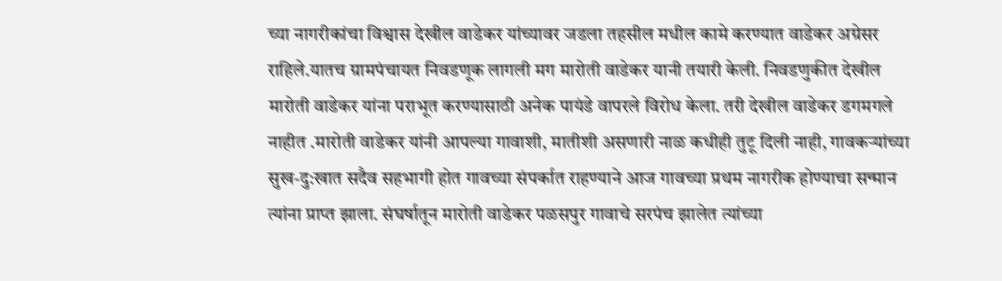च्या नागरीकांचा विश्वास देखील वाडेकर यांच्यावर जडला तहसील मधील कामे करण्यात वाडेकर अग्रेसर राहिले.यातच ग्रामपंचायत निवडणूक लागली मग मारोती वाडेकर यानी तयारी केली. निवडणुकीत देखील मारोती वाडेकर यांना पराभूत करण्यासाठी अनेक पायंडे वापरले विरोध केला. तरी देखील वाडेकर डगमगले नाहीत .मारोती वाडेकर यांनी आपल्या गावाशी, मातीशी असणारी नाळ कधीही तुटू दिली नाही, गावकऱ्यांच्या सुख-दु:खात सदैव सहभागी होत गावच्या संपर्कात राहण्याने आज गावच्या प्रथम नागरीक होण्याचा सन्मान त्यांना प्राप्त झाला. संघर्षातून मारोती वाडेकर पळसपुर गावाचे सरपंच झालेत त्यांच्या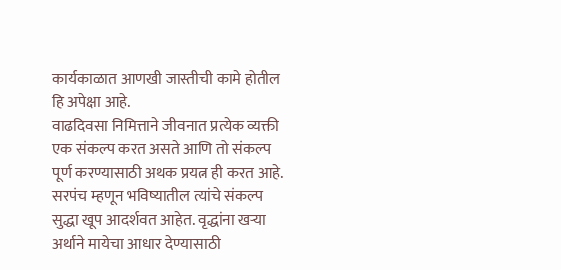कार्यकाळात आणखी जास्तीची कामे होतील हि अपेक्षा आहे.
वाढदिवसा निमित्ताने जीवनात प्रत्येक व्यक्ती एक संकल्प करत असते आणि तो संकल्प पूर्ण करण्यासाठी अथक प्रयत्न ही करत आहे. सरपंच म्हणून भविष्यातील त्यांचे संकल्प सुद्धा खूप आदर्शवत आहेत. वृद्धांना खऱ्या अर्थाने मायेचा आधार देण्यासाठी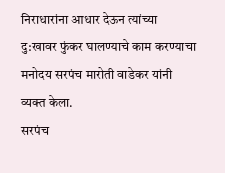निराधारांना आधार देऊन त्यांच्या दु:खावर फुंकर घालण्याचे काम करण्याचा मनोदय सरपंच मारोती वाडेकर यांनी व्यक्त केला.
सरपंच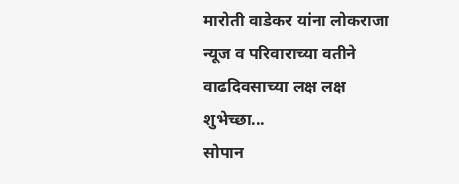मारोती वाडेकर यांना लोकराजा न्यूज व परिवाराच्या वतीने वाढदिवसाच्या लक्ष लक्ष शुभेच्छा...
सोपान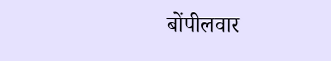बोंपीलवार